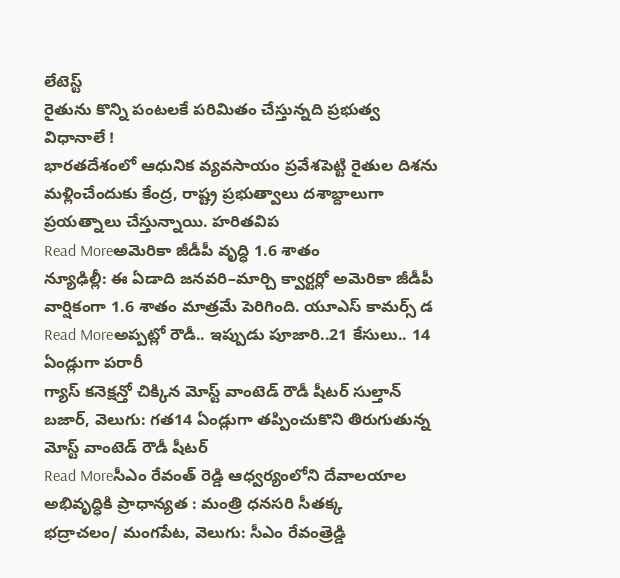లేటెస్ట్
రైతును కొన్ని పంటలకే పరిమితం చేస్తున్నది ప్రభుత్వ విధానాలే !
భారతదేశంలో ఆధునిక వ్యవసాయం ప్రవేశపెట్టి రైతుల దిశను మళ్లించేందుకు కేంద్ర, రాష్ట్ర ప్రభుత్వాలు దశాబ్దాలుగా ప్రయత్నాలు చేస్తున్నాయి. హరితవిప
Read Moreఅమెరికా జీడీపీ వృద్ధి 1.6 శాతం
న్యూఢిల్లీ: ఈ ఏడాది జనవరి–మార్చి క్వార్టర్లో అమెరికా జీడీపీ వార్షికంగా 1.6 శాతం మాత్రమే పెరిగింది. యూఎస్ కామర్స్ డ
Read Moreఅప్పట్లో రౌడీ.. ఇప్పుడు పూజారి..21 కేసులు.. 14 ఏండ్లుగా పరారీ
గ్యాస్ కనెక్షన్తో చిక్కిన మోస్ట్ వాంటెడ్ రౌడీ షీటర్ సుల్తాన్ బజార్, వెలుగు: గత14 ఏండ్లుగా తప్పించుకొని తిరుగుతున్న మోస్ట్ వాంటెడ్ రౌడీ షీటర్
Read Moreసీఎం రేవంత్ రెడ్డి ఆధ్వర్యంలోని దేవాలయాల అభివృద్ధికి ప్రాధాన్యత : మంత్రి ధనసరి సీతక్క
భద్రాచలం/ మంగపేట, వెలుగు: సీఎం రేవంత్రెడ్డి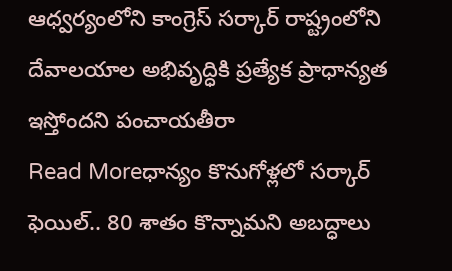ఆధ్వర్యంలోని కాంగ్రెస్ సర్కార్ రాష్ట్రంలోని దేవాలయాల అభివృద్ధికి ప్రత్యేక ప్రాధాన్యత ఇస్తోందని పంచాయతీరా
Read Moreధాన్యం కొనుగోళ్లలో సర్కార్ ఫెయిల్.. 80 శాతం కొన్నామని అబద్ధాలు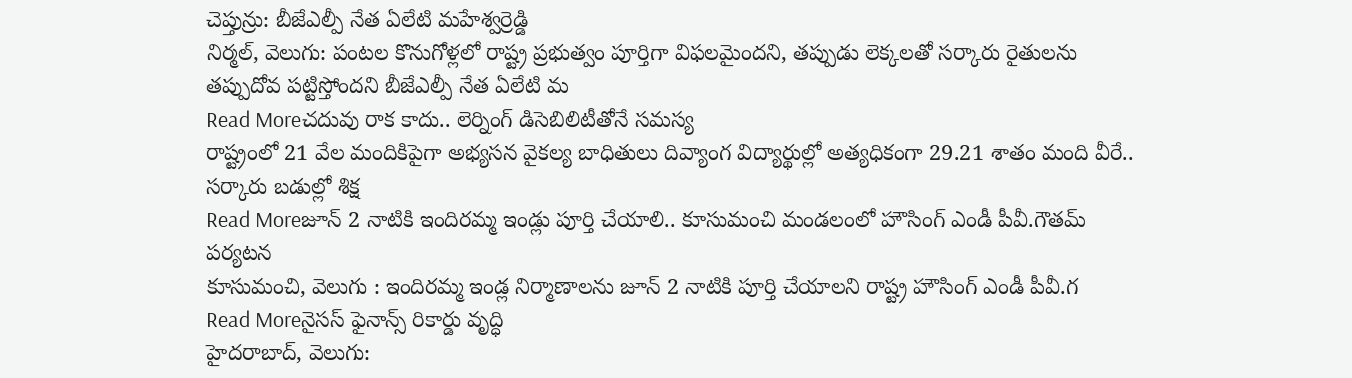చెప్తున్రు: బీజేఎల్పీ నేత ఏలేటి మహేశ్వర్రెడ్డి
నిర్మల్, వెలుగు: పంటల కొనుగోళ్లలో రాష్ట్ర ప్రభుత్వం పూర్తిగా విఫలమైందని, తప్పుడు లెక్కలతో సర్కారు రైతులను తప్పుదోవ పట్టిస్తోందని బీజేఎల్పీ నేత ఏలేటి మ
Read Moreచదువు రాక కాదు.. లెర్నింగ్ డిసెబిలిటీతోనే సమస్య
రాష్ట్రంలో 21 వేల మందికిపైగా అభ్యసన వైకల్య బాధితులు దివ్యాంగ విద్యార్థుల్లో అత్యధికంగా 29.21 శాతం మంది వీరే.. సర్కారు బడుల్లో శిక్ష
Read Moreజూన్ 2 నాటికి ఇందిరమ్మ ఇండ్లు పూర్తి చేయాలి.. కూసుమంచి మండలంలో హౌసింగ్ ఎండీ పీవీ.గౌతమ్ పర్యటన
కూసుమంచి, వెలుగు : ఇందిరమ్మ ఇండ్ల నిర్మాణాలను జూన్ 2 నాటికి పూర్తి చేయాలని రాష్ట్ర హౌసింగ్ ఎండీ పీవీ.గ
Read Moreనైసస్ ఫైనాన్స్ రికార్డు వృద్ధి
హైదరాబాద్, వెలుగు: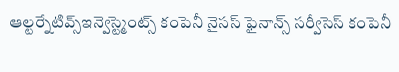ఆల్టర్నేటివ్స్ఇన్వెస్ట్మెంట్స్ కంపెనీ నైసస్ ఫైనాన్స్ సర్వీసెస్ కంపెనీ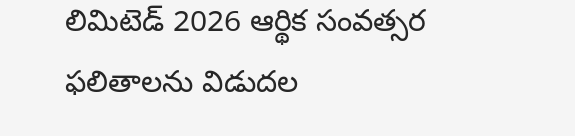లిమిటెడ్ 2026 ఆర్థిక సంవత్సర ఫలితాలను విడుదల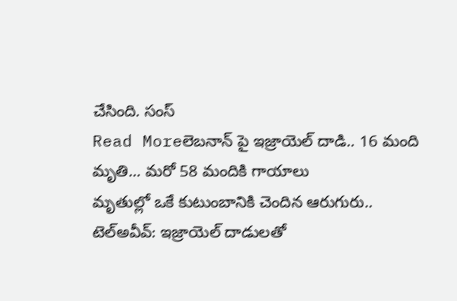చేసింది. సంస్
Read Moreలెబనాన్ పై ఇజ్రాయెల్ దాడి.. 16 మంది మృతి... మరో 58 మందికి గాయాలు
మృతుల్లో ఒకే కుటుంబానికి చెందిన ఆరుగురు.. టెల్అవీవ్: ఇజ్రాయెల్ దాడులతో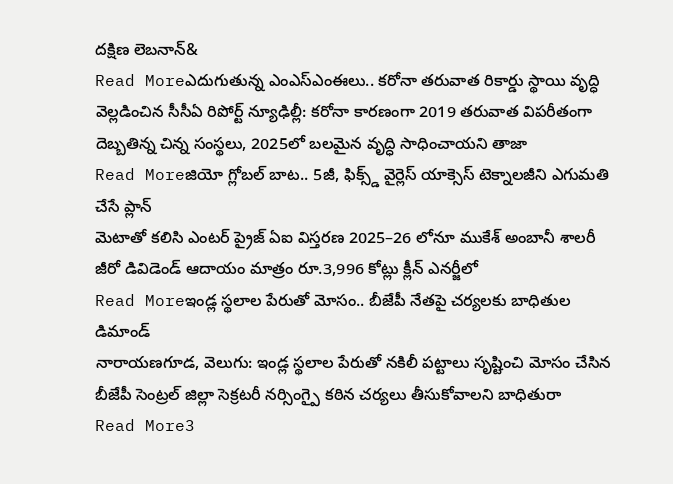దక్షిణ లెబనాన్&
Read Moreఎదుగుతున్న ఎంఎస్ఎంఈలు.. కరోనా తరువాత రికార్డు స్థాయి వృద్ధి
వెల్లడించిన సీసీఏ రిపోర్ట్ న్యూఢిల్లీ: కరోనా కారణంగా 2019 తరువాత విపరీతంగా దెబ్బతిన్న చిన్న సంస్థలు, 2025లో బలమైన వృద్ధి సాధించాయని తాజా
Read Moreజియో గ్లోబల్ బాట.. 5జీ, ఫిక్స్డ్ వైర్లెస్ యాక్సెస్ టెక్నాలజీని ఎగుమతి చేసే ప్లాన్
మెటాతో కలిసి ఎంటర్ ప్రైజ్ ఏఐ విస్తరణ 2025–26 లోనూ ముకేశ్ అంబానీ శాలరీ జీరో డివిడెండ్ ఆదాయం మాత్రం రూ.3,996 కోట్లు క్లీన్ ఎనర్జీలో
Read Moreఇండ్ల స్థలాల పేరుతో మోసం.. బీజేపీ నేతపై చర్యలకు బాధితుల డిమాండ్
నారాయణగూడ, వెలుగు: ఇండ్ల స్థలాల పేరుతో నకిలీ పట్టాలు సృష్టించి మోసం చేసిన బీజేపీ సెంట్రల్ జిల్లా సెక్రటరీ నర్సింగ్పై కఠిన చర్యలు తీసుకోవాలని బాధితురా
Read More3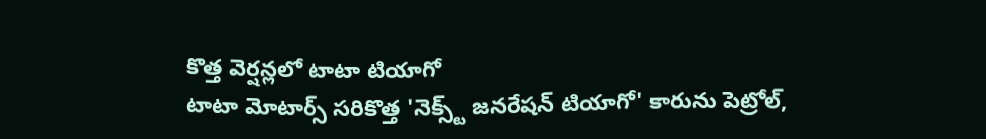కొత్త వెర్షన్లలో టాటా టియాగో
టాటా మోటార్స్ సరికొత్త 'నెక్స్ట్ జనరేషన్ టియాగో' కారును పెట్రోల్,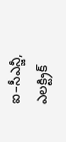ఐ–సీఎన్జీ, ఎలక్ట్రిక్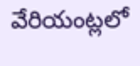వేరియంట్లలో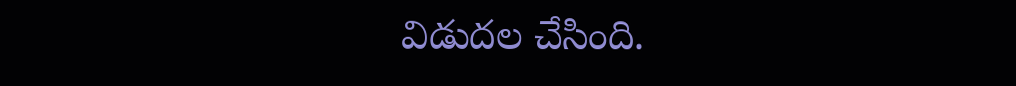విడుదల చేసింది.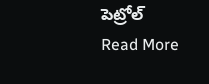పెట్రోల్
Read More